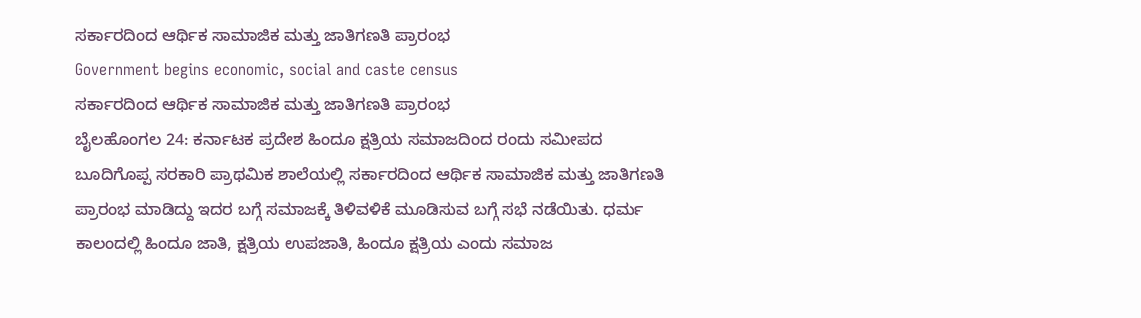ಸರ್ಕಾರದಿಂದ ಆರ್ಥಿಕ ಸಾಮಾಜಿಕ ಮತ್ತು ಜಾತಿಗಣತಿ ಪ್ರಾರಂಭ
Government begins economic, social and caste census
ಸರ್ಕಾರದಿಂದ ಆರ್ಥಿಕ ಸಾಮಾಜಿಕ ಮತ್ತು ಜಾತಿಗಣತಿ ಪ್ರಾರಂಭ
ಬೈಲಹೊಂಗಲ 24: ಕರ್ನಾಟಕ ಪ್ರದೇಶ ಹಿಂದೂ ಕ್ಷತ್ರಿಯ ಸಮಾಜದಿಂದ ರಂದು ಸಮೀಪದ ಬೂದಿಗೊಪ್ಪ ಸರಕಾರಿ ಪ್ರಾಥಮಿಕ ಶಾಲೆಯಲ್ಲಿ ಸರ್ಕಾರದಿಂದ ಆರ್ಥಿಕ ಸಾಮಾಜಿಕ ಮತ್ತು ಜಾತಿಗಣತಿ ಪ್ರಾರಂಭ ಮಾಡಿದ್ದು ಇದರ ಬಗ್ಗೆ ಸಮಾಜಕ್ಕೆ ತಿಳಿವಳಿಕೆ ಮೂಡಿಸುವ ಬಗ್ಗೆ ಸಭೆ ನಡೆಯಿತು. ಧರ್ಮ ಕಾಲಂದಲ್ಲಿ ಹಿಂದೂ ಜಾತಿ, ಕ್ಷತ್ರಿಯ ಉಪಜಾತಿ, ಹಿಂದೂ ಕ್ಷತ್ರಿಯ ಎಂದು ಸಮಾಜ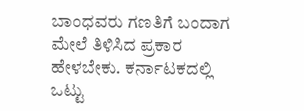ಬಾಂಧವರು ಗಣತಿಗೆ ಬಂದಾಗ ಮೇಲೆ ತಿಳಿಸಿದ ಪ್ರಕಾರ ಹೇಳಬೇಕು. ಕರ್ನಾಟಕದಲ್ಲಿ ಒಟ್ಟು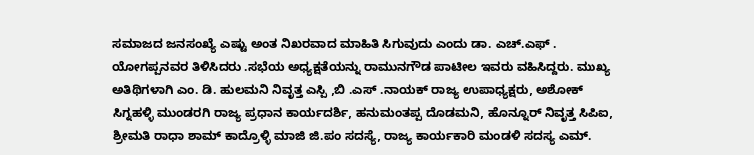ಸಮಾಜದ ಜನಸಂಖ್ಯೆ ಎಷ್ಟು ಅಂತ ನಿಖರವಾದ ಮಾಹಿತಿ ಸಿಗುವುದು ಎಂದು ಡಾ. ಎಚ್.ಎಫ್ . ಯೋಗಪ್ಪನವರ ತಿಳಿಸಿದರು .ಸಭೆಯ ಅಧ್ಯಕ್ಷತೆಯನ್ನು ರಾಮುನಗೌಡ ಪಾಟೀಲ ಇವರು ವಹಿಸಿದ್ದರು. ಮುಖ್ಯ ಅತಿಥಿಗಳಾಗಿ ಎಂ. ಡಿ. ಹುಲಮನಿ ನಿವೃತ್ತ ಎಸ್ಪಿ ,ಬಿ .ಎಸ್ .ನಾಯಕ್ ರಾಜ್ಯ ಉಪಾಧ್ಯಕ್ಷರು, ಅಶೋಕ್ ಸಿಗ್ನಹಳ್ಳಿ ಮುಂಡರಗಿ ರಾಜ್ಯ ಪ್ರಧಾನ ಕಾರ್ಯದರ್ಶಿ, ಹನುಮಂತಪ್ಪ ದೊಡಮನಿ, ಹೊನ್ನೂರ್ ನಿವೃತ್ತ ಸಿಪಿಐ, ಶ್ರೀಮತಿ ರಾಧಾ ಶಾಮ್ ಕಾದ್ರೊಳ್ಳಿ ಮಾಜಿ ಜಿ.ಪಂ ಸದಸ್ಯೆ, ರಾಜ್ಯ ಕಾರ್ಯಕಾರಿ ಮಂಡಳಿ ಸದಸ್ಯ ಎಮ್.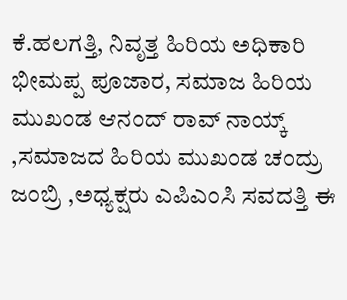ಕೆ.ಹಲಗತ್ತಿ, ನಿವೃತ್ತ ಹಿರಿಯ ಅಧಿಕಾರಿ ಭೀಮಪ್ಪ ಪೂಜಾರ, ಸಮಾಜ ಹಿರಿಯ ಮುಖಂಡ ಆನಂದ್ ರಾವ್ ನಾಯ್ಕ್ ,ಸಮಾಜದ ಹಿರಿಯ ಮುಖಂಡ ಚಂದ್ರು ಜಂಬ್ರಿ ,ಅಧ್ಯಕ್ಷರು ಎಪಿಎಂಸಿ ಸವದತ್ತಿ ಈ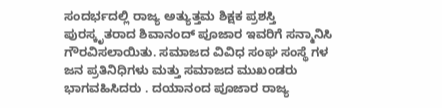ಸಂದರ್ಭದಲ್ಲಿ ರಾಜ್ಯ ಅತ್ಯುತ್ತಮ ಶಿಕ್ಷಕ ಪ್ರಶಸ್ತಿ ಪುರಸ್ಕೃತರಾದ ಶಿವಾನಂದ್ ಪೂಜಾರ ಇವರಿಗೆ ಸನ್ಮಾನಿಸಿ ಗೌರವಿಸಲಾಯಿತು. ಸಮಾಜದ ವಿವಿಧ ಸಂಘ ಸಂಸ್ಥೆ ಗಳ ಜನ ಪ್ರತಿನಿಧಿಗಳು ಮತ್ತು ಸಮಾಜದ ಮುಖಂಡರು ಭಾಗವಹಿಸಿದರು . ದಯಾನಂದ ಪೂಜಾರ ರಾಜ್ಯ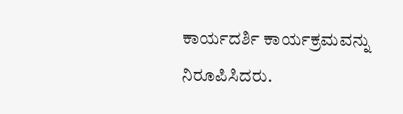ಕಾರ್ಯದರ್ಶಿ ಕಾರ್ಯಕ್ರಮವನ್ನು ನಿರೂಪಿಸಿದರು.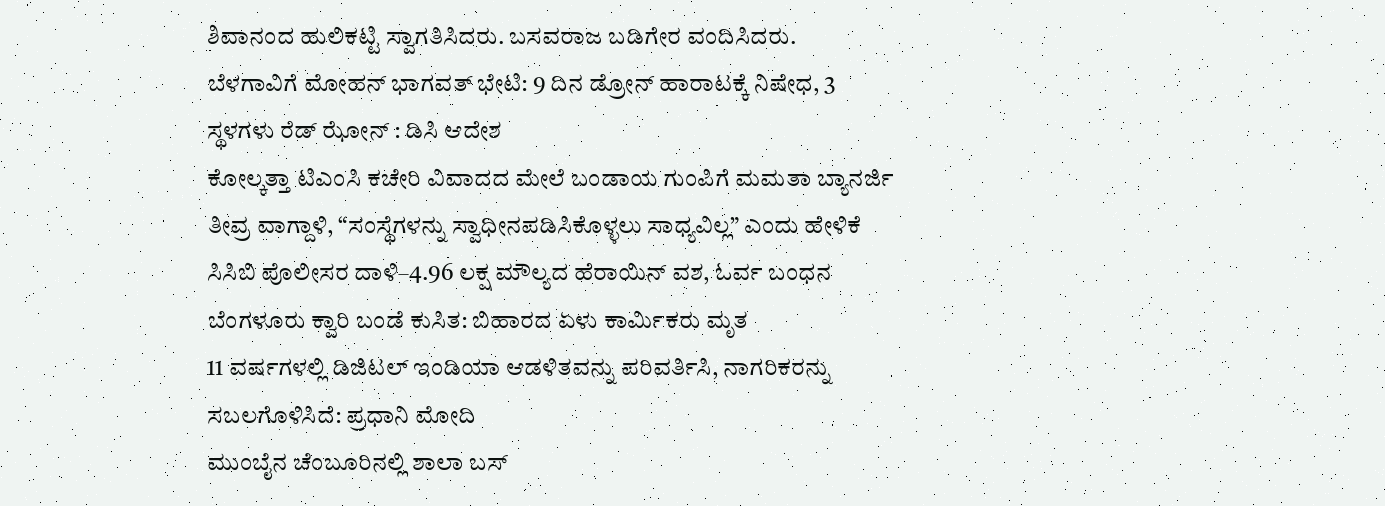ಶಿವಾನಂದ ಹುಲಿಕಟ್ಟಿ ಸ್ವಾಗತಿಸಿದರು. ಬಸವರಾಜ ಬಡಿಗೇರ ವಂದಿಸಿದರು.
ಬೆಳಗಾವಿಗೆ ಮೋಹನ್ ಭಾಗವತ್ ಭೇಟಿ: 9 ದಿನ ಡ್ರೋನ್ ಹಾರಾಟಕ್ಕೆ ನಿಷೇಧ, 3 ಸ್ಥಳಗಳು ರೆಡ್ ಝೋನ್ : ಡಿಸಿ ಆದೇಶ
ಕೋಲ್ಕತ್ತಾ ಟಿಎಂಸಿ ಕಚೇರಿ ವಿವಾದದ ಮೇಲೆ ಬಂಡಾಯ ಗುಂಪಿಗೆ ಮಮತಾ ಬ್ಯಾನರ್ಜಿ ತೀವ್ರ ವಾಗ್ದಾಳಿ, “ಸಂಸ್ಥೆಗಳನ್ನು ಸ್ವಾಧೀನಪಡಿಸಿಕೊಳ್ಳಲು ಸಾಧ್ಯವಿಲ್ಲ” ಎಂದು ಹೇಳಿಕೆ
ಸಿಸಿಬಿ ಪೊಲೀಸರ ದಾಳಿ–4.96 ಲಕ್ಷ ಮೌಲ್ಯದ ಹೆರಾಯಿನ್ ವಶ, ಓರ್ವ ಬಂಧನ
ಬೆಂಗಳೂರು ಕ್ವಾರಿ ಬಂಡೆ ಕುಸಿತ: ಬಿಹಾರದ ಏಳು ಕಾರ್ಮಿಕರು ಮೃತ
11 ವರ್ಷಗಳಲ್ಲಿ ಡಿಜಿಟಲ್ ಇಂಡಿಯಾ ಆಡಳಿತವನ್ನು ಪರಿವರ್ತಿಸಿ, ನಾಗರಿಕರನ್ನು ಸಬಲಗೊಳಿಸಿದೆ: ಪ್ರಧಾನಿ ಮೋದಿ
ಮುಂಬೈನ ಚೆಂಬೂರಿನಲ್ಲಿ ಶಾಲಾ ಬಸ್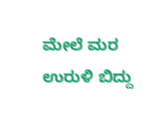ಮೇಲೆ ಮರ ಉರುಳಿ ಬಿದ್ದು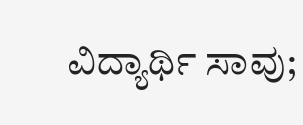ವಿದ್ಯಾರ್ಥಿ ಸಾವು;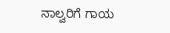ನಾಲ್ವರಿಗೆ ಗಾಯ